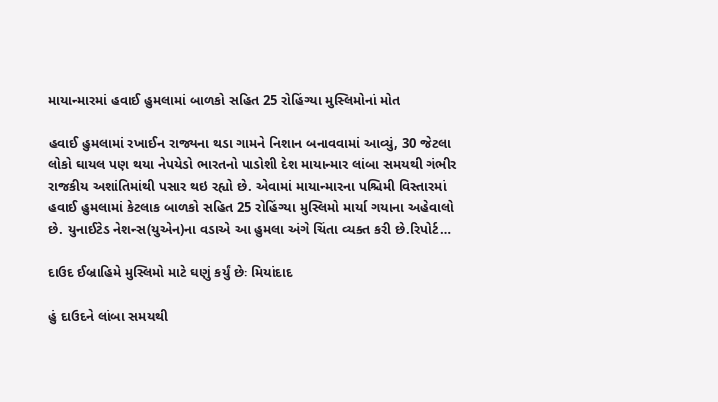માયાન્મારમાં હવાઈ હુમલામાં બાળકો સહિત 25 રોહિંગ્યા મુસ્લિમોનાં મોત

હવાઈ હુમલામાં રખાઈન રાજ્યના થડા ગામને નિશાન બનાવવામાં આવ્યું, 30 જેટલા લોકો ઘાયલ પણ થયા નેપયેડો ભારતનો પાડોશી દેશ માયાન્માર લાંબા સમયથી ગંભીર રાજકીય અશાંતિમાંથી પસાર થઇ રહ્યો છે. એવામાં માયાન્મારના પશ્ચિમી વિસ્તારમાં હવાઈ હુમલામાં કેટલાક બાળકો સહિત 25 રોહિંગ્યા મુસ્લિમો માર્યા ગયાના અહેવાલો છે. યુનાઈટેડ નેશન્સ(યુએન)ના વડાએ આ હુમલા અંગે ચિંતા વ્યક્ત કરી છે.રિપોર્ટ…

દાઉદ ઈબ્રાહિમે મુસ્લિમો માટે ઘણું કર્યું છેઃ મિયાંદાદ

હું દાઉદને લાંબા સમયથી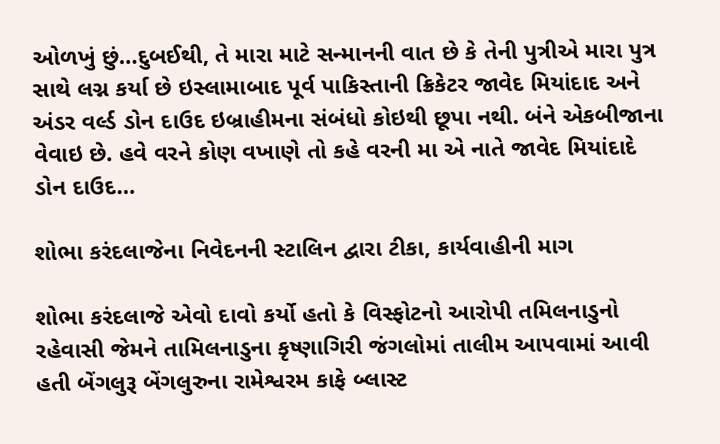ઓળખું છું…દુબઈથી, તે મારા માટે સન્માનની વાત છે કે તેની પુત્રીએ મારા પુત્ર સાથે લગ્ન કર્યા છે ઇસ્લામાબાદ પૂર્વ પાકિસ્તાની ક્રિકેટર જાવેદ મિયાંદાદ અને અંડર વર્લ્ડ ડોન દાઉદ ઇબ્રાહીમના સંબંધો કોઇથી છૂપા નથી. બંને એકબીજાના વેવાઇ છે. હવે વરને કોણ વખાણે તો કહે વરની મા એ નાતે જાવેદ મિયાંદાદે ડોન દાઉદ…

શોભા કરંદલાજેના નિવેદનની સ્ટાલિન દ્વારા ટીકા, કાર્યવાહીની માગ

શોભા કરંદલાજે એવો દાવો કર્યો હતો કે વિસ્ફોટનો આરોપી તમિલનાડુનો રહેવાસી જેમને તામિલનાડુના કૃષ્ણાગિરી જંગલોમાં તાલીમ આપવામાં આવી હતી બેંગલુરૂ બેંગલુરુના રામેશ્વરમ કાફે બ્લાસ્ટ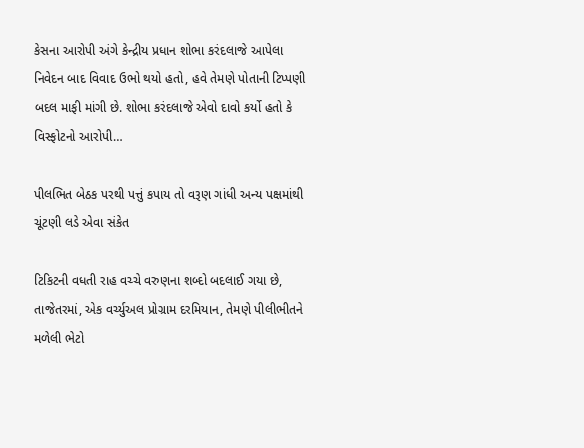કેસના આરોપી અંગે કેન્દ્રીય પ્રધાન શોભા કરંદલાજે આપેલા નિવેદન બાદ વિવાદ ઉભો થયો હતો, હવે તેમણે પોતાની ટિપ્પણી બદલ માફી માંગી છે. શોભા કરંદલાજે એવો દાવો કર્યો હતો કે વિસ્ફોટનો આરોપી…

પીલભિત બેઠક પરથી પત્તું કપાય તો વરૂણ ગાંધી અન્ય પક્ષમાંથી ચૂંટણી લડે એવા સંકેત

ટિકિટની વધતી રાહ વચ્ચે વરુણના શબ્દો બદલાઈ ગયા છે, તાજેતરમાં, એક વર્ચ્યુઅલ પ્રોગ્રામ દરમિયાન, તેમણે પીલીભીતને મળેલી ભેટો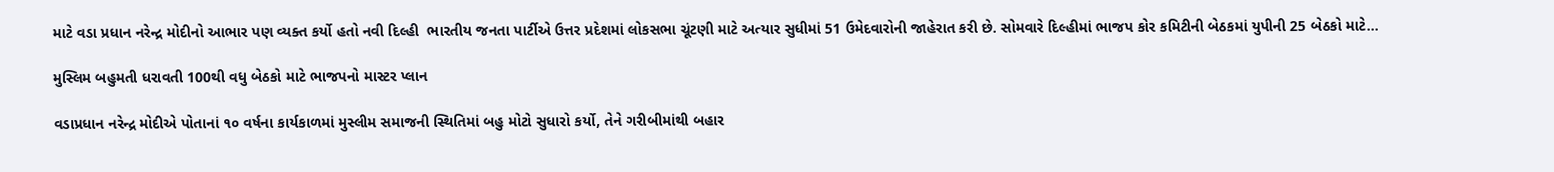માટે વડા પ્રધાન નરેન્દ્ર મોદીનો આભાર પણ વ્યક્ત કર્યો હતો નવી દિલ્હી  ભારતીય જનતા પાર્ટીએ ઉત્તર પ્રદેશમાં લોકસભા ચૂંટણી માટે અત્યાર સુધીમાં 51 ઉમેદવારોની જાહેરાત કરી છે. સોમવારે દિલ્હીમાં ભાજપ કોર કમિટીની બેઠકમાં યુપીની 25 બેઠકો માટે…

મુસ્લિમ બહુમતી ધરાવતી 100થી વધુ બેઠકો માટે ભાજપનો માસ્ટર પ્લાન

વડાપ્રધાન નરેન્દ્ર મોદીએ પોતાનાં ૧૦ વર્ષના કાર્યકાળમાં મુસ્લીમ સમાજની સ્થિતિમાં બહુ મોટો સુધારો કર્યો, તેને ગરીબીમાંથી બહાર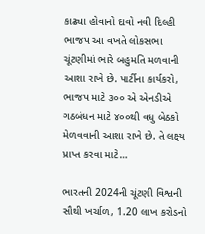કાઢ્યા હોવાનો દાવો નવી દિલ્હી   ભાજપ આ વખતે લોકસભા ચૂંટણીમાં ભારે બહુમતિ મળવાની આશા રાખે છે. પાર્ટીના કાર્યકરો, ભાજપ માટે ૩૦૦ એ એનડીએ ગઠબંધન માટે ૪૦૦થી વધુ બેઠકો મેળવવાની આશા રાખે છે. તે લક્ષ્ય પ્રાપ્ત કરવા માટે…

ભારતની 2024ની ચૂંટણી વિશ્વની સૌથી ખર્ચાળ, 1.20 લાખ કરોડનો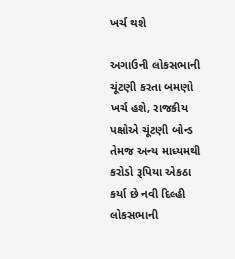ખર્ચ થશે

અગાઉની લોકસભાની ચૂંટણી કરતા બમણો ખર્ચ હશે, રાજકીય પક્ષોએ ચૂંટણી બોન્ડ તેમજ અન્ય માધ્યમથી કરોડો રૂપિયા એકઠા કર્યા છે નવી દિલ્હી  લોકસભાની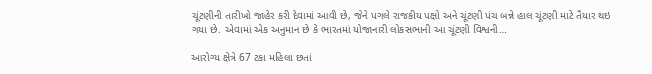ચૂંટણીની તારીખો જાહેર કરી દેવામાં આવી છે, જેને પગલે રાજકીય પક્ષો અને ચૂંટણી પંચ બન્ને હાલ ચૂંટણી માટે તૈયાર થઇ ગયા છે. એવામાં એક અનુમાન છે કે ભારતમાં યોજાનારી લોકસભાની આ ચૂંટણી વિશ્વની…

આરોગ્ય ક્ષેત્રે 67 ટકા મહિલા છતાં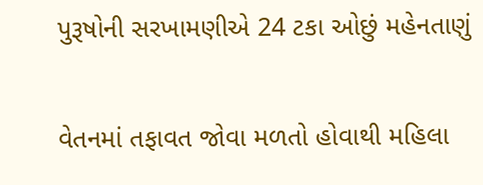પુરૂષોની સરખામણીએ 24 ટકા ઓછું મહેનતાણું

વેતનમાં તફાવત જોવા મળતો હોવાથી મહિલા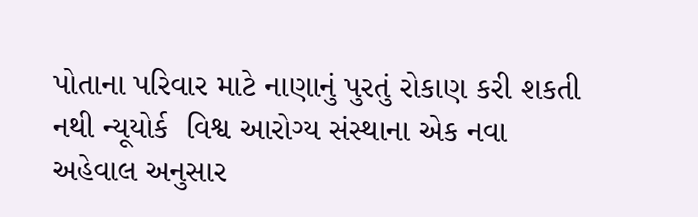પોતાના પરિવાર માટે નાણાનું પુરતું રોકાણ કરી શકતી નથી ન્યૂયોર્ક  વિશ્વ આરોગ્ય સંસ્થાના એક નવા અહેવાલ અનુસાર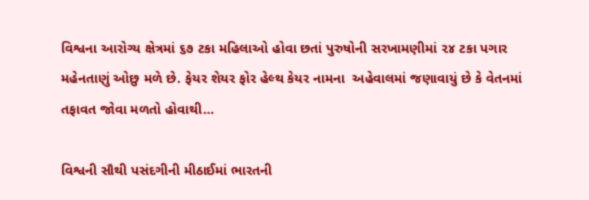વિશ્વના આરોગ્ય ક્ષેત્રમાં ૬૭ ટકા મહિલાઓ હોવા છતાં પુરુષોની સરખામણીમાં ૨૪ ટકા પગાર મહેનતાણું ઓછુ મળે છે. ફેયર શેયર ફોર હેલ્થ કેયર નામના  અહેવાલમાં જણાવાયું છે કે વેતનમાં તફાવત જોવા મળતો હોવાથી…

વિશ્વની સૌથી પસંદગીની મીઠાઈમાં ભારતની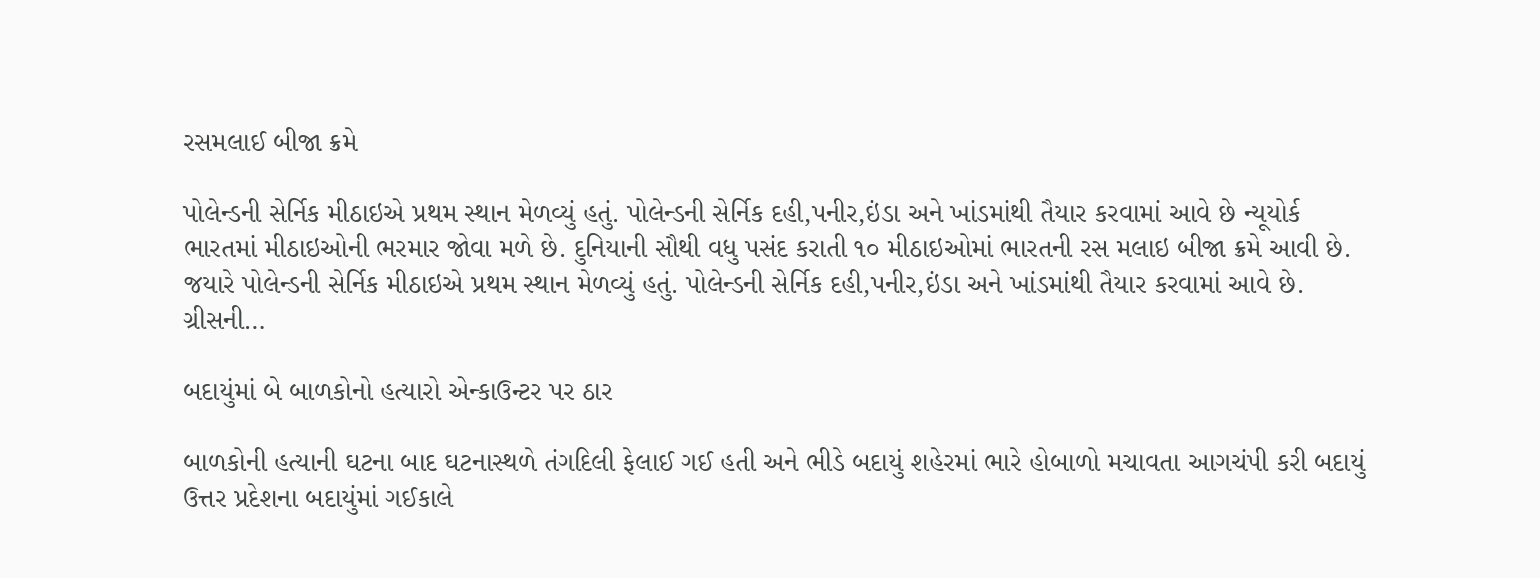રસમલાઈ બીજા ક્રમે

પોલેન્ડની સેર્નિક મીઠાઇએ પ્રથમ સ્થાન મેળવ્યું હતું. પોલેન્ડની સેર્નિક દહી,પનીર,ઇંડા અને ખાંડમાંથી તૈયાર કરવામાં આવે છે ન્યૂયોર્ક ભારતમાં મીઠાઇઓની ભરમાર જોવા મળે છે. દુનિયાની સૌથી વધુ પસંદ કરાતી ૧૦ મીઠાઇઓમાં ભારતની રસ મલાઇ બીજા ક્રમે આવી છે. જયારે પોલેન્ડની સેર્નિક મીઠાઇએ પ્રથમ સ્થાન મેળવ્યું હતું. પોલેન્ડની સેર્નિક દહી,પનીર,ઇંડા અને ખાંડમાંથી તૈયાર કરવામાં આવે છે. ગ્રીસની…

બદાયુંમાં બે બાળકોનો હત્યારો એન્કાઉન્ટર પર ઠાર

બાળકોની હત્યાની ઘટના બાદ ઘટનાસ્થળે તંગદિલી ફેલાઈ ગઈ હતી અને ભીડે બદાયું શહેરમાં ભારે હોબાળો મચાવતા આગચંપી કરી બદાયું ઉત્તર પ્રદેશના બદાયુંમાં ગઈકાલે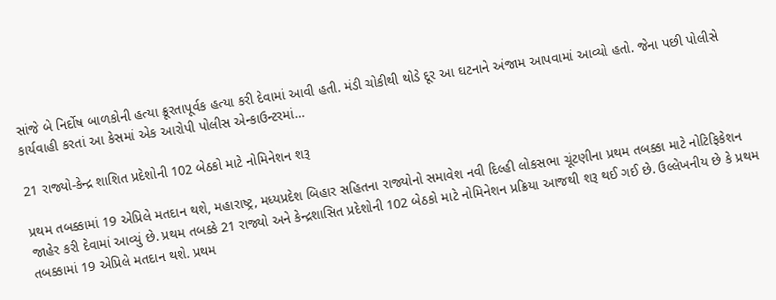સાંજે બે નિર્દોષ બાળકોની હત્યા ક્રૂરતાપૂર્વક હત્યા કરી દેવામાં આવી હતી. મંડી ચોકીથી થોડે દૂર આ ઘટનાને અંજામ આપવામાં આવ્યો હતો. જેના પછી પોલીસે કાર્યવાહી કરતાં આ કેસમાં એક આરોપી પોલીસ એન્કાઉન્ટરમાં…

21 રાજ્યો-કેન્દ્ર શાશિત પ્રદેશોની 102 બેઠકો માટે નોમિનેશન શરૂ

પ્રથમ તબક્કામાં 19 એપ્રિલે મતદાન થશે, મહારાષ્ટ્ર, મધ્યપ્રદેશ બિહાર સહિતના રાજ્યોનો સમાવેશ નવી દિલ્હી લોકસભા ચૂંટણીના પ્રથમ તબક્કા માટે નોટિફિકેશન જાહેર કરી દેવામાં આવ્યું છે. પ્રથમ તબક્કે 21 રાજ્યો અને કેન્દ્રશાસિત પ્રદેશોની 102 બેઠકો માટે નોમિનેશન પ્રક્રિયા આજથી શરૂ થઈ ગઈ છે. ઉલ્લેખનીય છે કે પ્રથમ તબક્કામાં 19 એપ્રિલે મતદાન થશે. પ્રથમ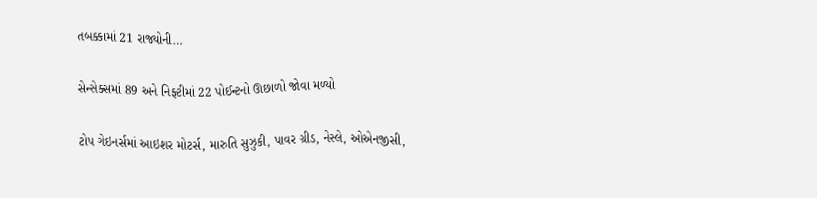તબક્કામાં 21 રાજ્યોની…

સેન્સેક્સમાં 89 અને નિફ્ટીમાં 22 પોઈન્ટનો ઊછાળો જોવા મળ્યો

ટોપ ગેઇનર્સમાં આઇશર મોટર્સ, મારુતિ સુઝુકી, પાવર ગ્રીડ, નેસ્લે, ઓએનજીસી,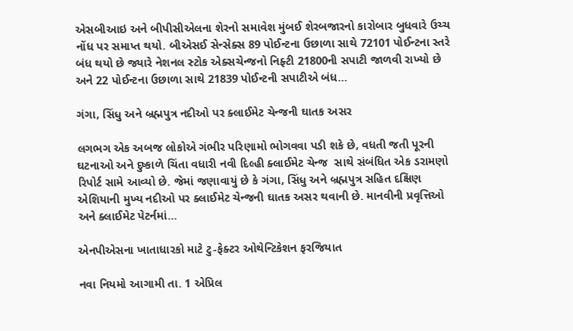એસબીઆઇ અને બીપીસીએલના શેરનો સમાવેશ મુંબઈ શેરબજારનો કારોબાર બુધવારે ઉચ્ચ નોંધ પર સમાપ્ત થયો. બીએસઈ સેન્સેક્સ 89 પોઈન્ટના ઉછાળા સાથે 72101 પોઈન્ટના સ્તરે બંધ થયો છે જ્યારે નેશનલ સ્ટોક એક્સચેન્જનો નિફ્ટી 21800ની સપાટી જાળવી રાખ્યો છે અને 22 પોઈન્ટના ઉછાળા સાથે 21839 પોઈન્ટની સપાટીએ બંધ…

ગંગા, સિંધુ અને બ્રહ્મપુત્ર નદીઓ પર ક્લાઈમેટ ચેન્જની ઘાતક અસર

લગભગ એક અબજ લોકોએ ગંભીર પરિણામો ભોગવવા પડી શકે છે, વધતી જતી પૂરની ઘટનાઓ અને દુષ્કાળે ચિંતા વધારી નવી દિલ્હી ક્લાઈમેટ ચેન્જ  સાથે સંબંધિત એક ડરામણો રિપોર્ટ સામે આવ્યો છે. જેમાં જણાવાયું છે કે ગંગા, સિંધુ અને બ્રહ્મપુત્ર સહિત દક્ષિણ એશિયાની મુખ્ય નદીઓ પર ક્લાઈમેટ ચેન્જની ઘાતક અસર થવાની છે. માનવીની પ્રવૃત્તિઓ અને ક્લાઈમેટ પેટર્નમાં…

એનપીએસના ખાતાધારકો માટે ટુ-ફેક્ટર ઓથેન્ટિકેશન ફરજિયાત

નવા નિયમો આગામી તા. 1 એપ્રિલ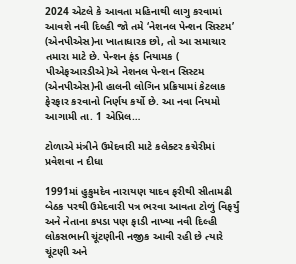2024 એટલે કે આવતા મહિનાથી લાગુ કરવામાં આવશે નવી દિલ્હી જો તમે ‘નેશનલ પેન્શન સિસ્ટમ’ (એનપીએસ)ના ખાતાધારક છો, તો આ સમાચાર તમારા માટે છે. પેન્શન ફંડ નિયામક ( પીએફઆરડીએ)એ નેશનલ પેન્શન સિસ્ટમ (એનપીએસ)ની હાલની લોગિન પ્રક્રિયામાં કેટલાક ફેરફાર કરવાનો નિર્ણય કર્યો છે. આ નવા નિયમો આગામી તા. 1 એપ્રિલ…

ટોળાએ મંત્રીને ઉમેદવારી માટે કલેક્ટર કચેરીમાં પ્રવેશવા ન દીધા

1991માં હુકુમદેવ નારાયણ યાદવ ફરીથી સીતામઢી બેઠક પરથી ઉમેદવારી પત્ર ભરવા આવતા ટોળું વિફર્યું અને નેતાના કપડા પણ ફાડી નાખ્યા નવી દિલ્હી લોકસભાની ચૂંટણીની નજીક આવી રહી છે ત્યારે ચૂંટણી અને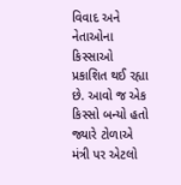વિવાદ અને નેતાઓના કિસ્સાઓ પ્રકાશિત થઈ રહ્યા છે. આવો જ એક કિસ્સો બન્યો હતો જ્યારે ટોળાએ મંત્રી પર એટલો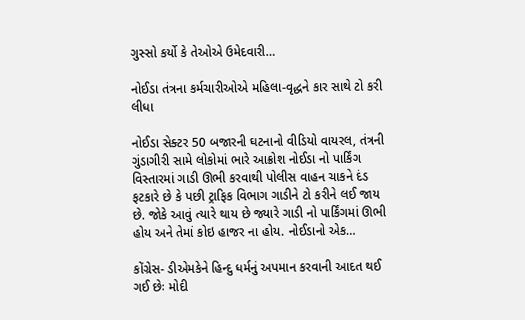ગુસ્સો કર્યો કે તેઓએ ઉમેદવારી…

નોઈડા તંત્રના કર્મચારીઓએ મહિલા-વૃદ્ધને કાર સાથે ટો કરી લીધા

નોઈડા સેક્ટર 50 બજારની ઘટનાનો વીડિયો વાયરલ, તંત્રની ગુંડાગીરી સામે લોકોમાં ભારે આક્રોશ નોઈડા નો પાર્કિંગ વિસ્તારમાં ગાડી ઊભી કરવાથી પોલીસ વાહન ચાકને દંડ ફટકારે છે કે પછી ટ્રાફિક વિભાગ ગાડીને ટો કરીને લઈ જાય છે. જોકે આવું ત્યારે થાય છે જ્યારે ગાડી નો પાર્કિંગમાં ઊભી હોય અને તેમાં કોઇ હાજર ના હોય. નોઈડાનો એક…

કોંગ્રેસ- ડીએમકેને હિન્દુ ધર્મનું અપમાન કરવાની આદત થઈ ગઈ છેઃ મોદી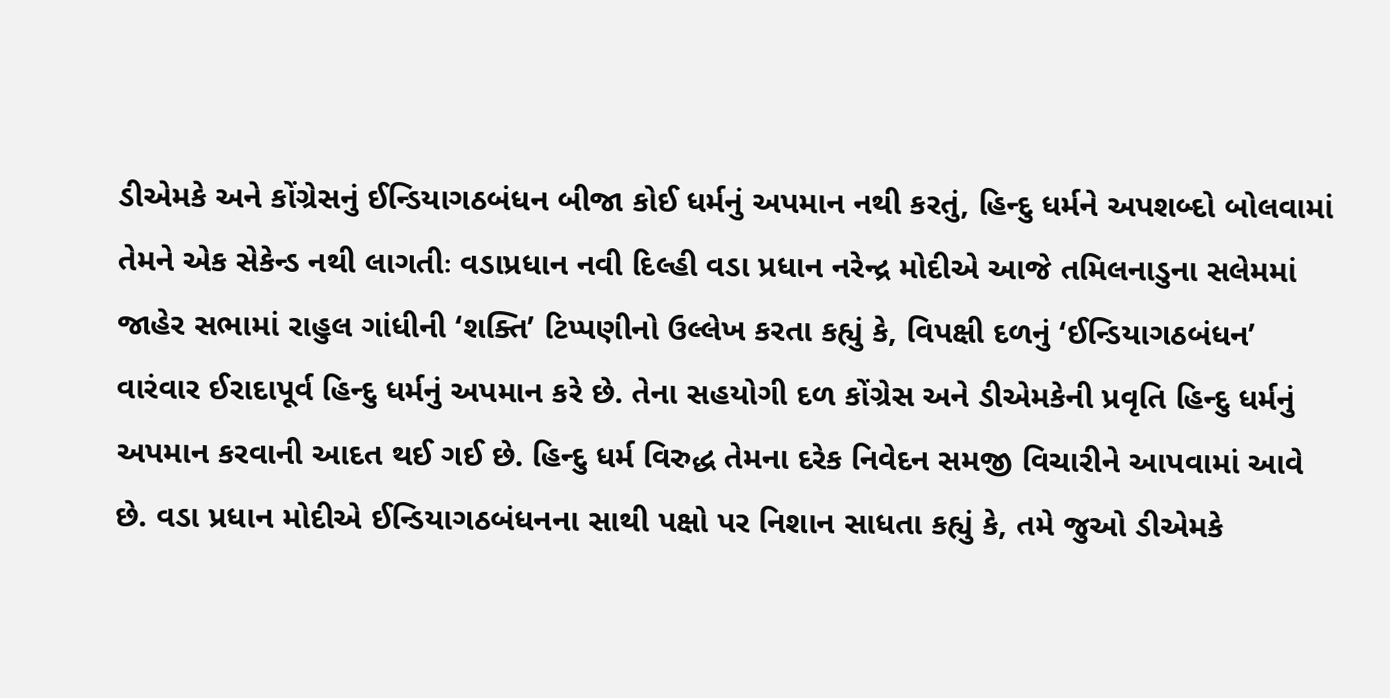ડીએમકે અને કોંગ્રેસનું ઈન્ડિયાગઠબંધન બીજા કોઈ ધર્મનું અપમાન નથી કરતું, હિન્દુ ધર્મને અપશબ્દો બોલવામાં તેમને એક સેકેન્ડ નથી લાગતીઃ વડાપ્રધાન નવી દિલ્હી વડા પ્રધાન નરેન્દ્ર મોદીએ આજે તમિલનાડુના સલેમમાં જાહેર સભામાં રાહુલ ગાંધીની ‘શક્તિ’ ટિપ્પણીનો ઉલ્લેખ કરતા કહ્યું કે, વિપક્ષી દળનું ‘ઈન્ડિયાગઠબંધન’ વારંવાર ઈરાદાપૂર્વ હિન્દુ ધર્મનું અપમાન કરે છે. તેના સહયોગી દળ કોંગ્રેસ અને ડીએમકેની પ્રવૃતિ હિન્દુ ધર્મનું અપમાન કરવાની આદત થઈ ગઈ છે. હિન્દુ ધર્મ વિરુદ્ધ તેમના દરેક નિવેદન સમજી વિચારીને આપવામાં આવે છે. વડા પ્રધાન મોદીએ ઈન્ડિયાગઠબંધનના સાથી પક્ષો પર નિશાન સાધતા કહ્યું કે, તમે જુઓ ડીએમકે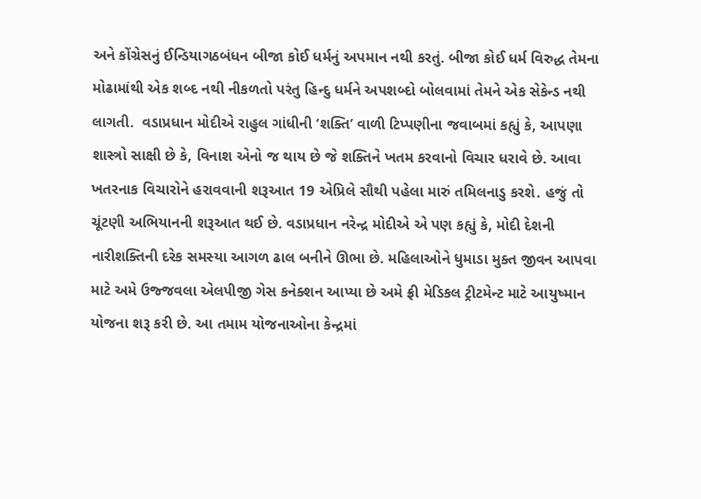અને કોંગ્રેસનું ઈન્ડિયાગઠબંધન બીજા કોઈ ધર્મનું અપમાન નથી કરતું. બીજા કોઈ ધર્મ વિરુદ્ધ તેમના મોઢામાંથી એક શબ્દ નથી નીકળતો પરંતુ હિન્દુ ધર્મને અપશબ્દો બોલવામાં તેમને એક સેકેન્ડ નથી લાગતી.  વડાપ્રધાન મોદીએ રાહુલ ગાંધીની ‘શક્તિ’ વાળી ટિપ્પણીના જવાબમાં કહ્યું કે, આપણા શાસ્ત્રો સાક્ષી છે કે, વિનાશ એનો જ થાય છે જે શક્તિને ખતમ કરવાનો વિચાર ધરાવે છે. આવા ખતરનાક વિચારોને હરાવવાની શરૂઆત 19 એપ્રિલે સૌથી પહેલા મારું તમિલનાડુ કરશે. હજું તો ચૂંટણી અભિયાનની શરૂઆત થઈ છે. વડાપ્રધાન નરેન્દ્ર મોદીએ એ પણ કહ્યું કે, મોદી દેશની નારીશક્તિની દરેક સમસ્યા આગળ ઢાલ બનીને ઊભા છે. મહિલાઓને ધુમાડા મુક્ત જીવન આપવા માટે અમે ઉજ્જવલા એલપીજી ગેસ કનેક્શન આપ્યા છે અમે ફ્રી મેડિકલ ટ્રીટમેન્ટ માટે આયુષ્માન યોજના શરૂ કરી છે. આ તમામ યોજનાઓના કેન્દ્રમાં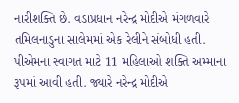નારીશક્તિ છે. વડાપ્રધાન નરેન્દ્ર મોદીએ મંગળવારે તમિલનાડુના સાલેમમાં એક રેલીને સંબોધી હતી. પીએમના સ્વાગત માટે 11 મહિલાઓ શક્તિ અમ્માના રૂપમાં આવી હતી. જ્યારે નરેન્દ્ર મોદીએ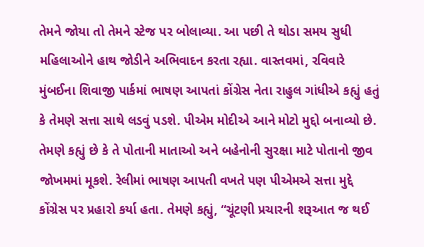તેમને જોયા તો તેમને સ્ટેજ પર બોલાવ્યા. આ પછી તે થોડા સમય સુધી મહિલાઓને હાથ જોડીને અભિવાદન કરતા રહ્યા. વાસ્તવમાં, રવિવારે મુંબઈના શિવાજી પાર્કમાં ભાષણ આપતાં કોંગ્રેસ નેતા રાહુલ ગાંધીએ કહ્યું હતું કે તેમણે સત્તા સાથે લડવું પડશે. પીએમ મોદીએ આને મોટો મુદ્દો બનાવ્યો છે. તેમણે કહ્યું છે કે તે પોતાની માતાઓ અને બહેનોની સુરક્ષા માટે પોતાનો જીવ જોખમમાં મૂકશે. રેલીમાં ભાષણ આપતી વખતે પણ પીએમએ સત્તા મુદ્દે કોંગ્રેસ પર પ્રહારો કર્યા હતા. તેમણે કહ્યું, “ચૂંટણી પ્રચારની શરૂઆત જ થઈ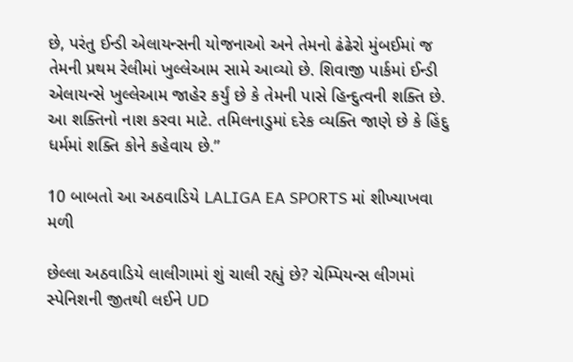છે, પરંતુ ઈન્ડી એલાયન્સની યોજનાઓ અને તેમનો ઢંઢેરો મુંબઈમાં જ તેમની પ્રથમ રેલીમાં ખુલ્લેઆમ સામે આવ્યો છે. શિવાજી પાર્કમાં ઈન્ડી એલાયન્સે ખુલ્લેઆમ જાહેર કર્યું છે કે તેમની પાસે હિન્દુત્વની શક્તિ છે. આ શક્તિનો નાશ કરવા માટે. તમિલનાડુમાં દરેક વ્યક્તિ જાણે છે કે હિંદુ ધર્મમાં શક્તિ કોને કહેવાય છે.”

10 બાબતો આ અઠવાડિયે LALIGA EA SPORTS માં શીખ્યાખવા મળી

છેલ્લા અઠવાડિયે લાલીગામાં શું ચાલી રહ્યું છે? ચેમ્પિયન્સ લીગમાં સ્પેનિશની જીતથી લઈને UD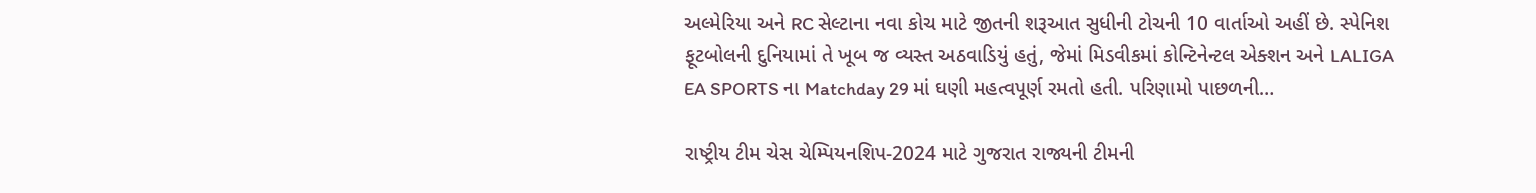અલ્મેરિયા અને RC સેલ્ટાના નવા કોચ માટે જીતની શરૂઆત સુધીની ટોચની 10 વાર્તાઓ અહીં છે. સ્પેનિશ ફૂટબોલની દુનિયામાં તે ખૂબ જ વ્યસ્ત અઠવાડિયું હતું, જેમાં મિડવીકમાં કોન્ટિનેન્ટલ એક્શન અને LALIGA EA SPORTS ના Matchday 29 માં ઘણી મહત્વપૂર્ણ રમતો હતી. પરિણામો પાછળની…

રાષ્ટ્રીય ટીમ ચેસ ચેમ્પિયનશિપ-2024 માટે ગુજરાત રાજ્યની ટીમની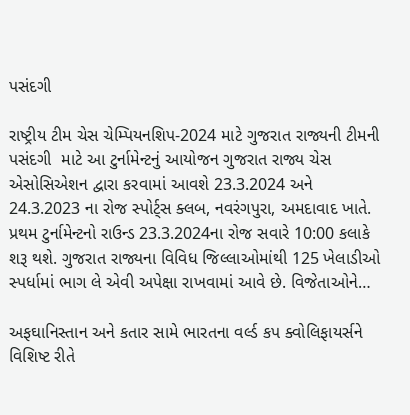પસંદગી

રાષ્ટ્રીય ટીમ ચેસ ચેમ્પિયનશિપ-2024 માટે ગુજરાત રાજ્યની ટીમની પસંદગી  માટે આ ટુર્નામેન્ટનું આયોજન ગુજરાત રાજ્ય ચેસ એસોસિએશન દ્વારા કરવામાં આવશે 23.3.2024 અને 24.3.2023 ના રોજ સ્પોર્ટ્સ ક્લબ, નવરંગપુરા, અમદાવાદ ખાતે. પ્રથમ ટુર્નામેન્ટનો રાઉન્ડ 23.3.2024ના રોજ સવારે 10:00 કલાકે શરૂ થશે. ગુજરાત રાજ્યના વિવિધ જિલ્લાઓમાંથી 125 ખેલાડીઓ સ્પર્ધામાં ભાગ લે એવી અપેક્ષા રાખવામાં આવે છે. વિજેતાઓને…

અફઘાનિસ્તાન અને કતાર સામે ભારતના વર્લ્ડ કપ ક્વોલિફાયર્સને વિશિષ્ટ રીતે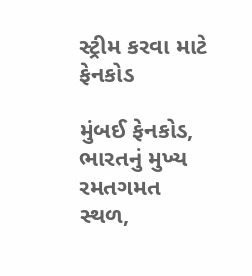સ્ટ્રીમ કરવા માટે ફેનકોડ

મુંબઈ ફેનકોડ, ભારતનું મુખ્ય રમતગમત સ્થળ,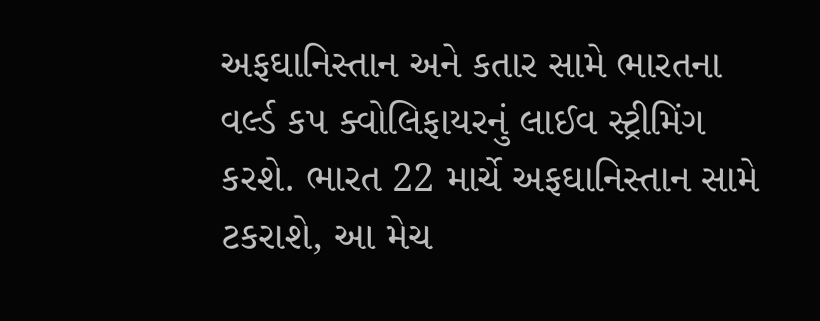અફઘાનિસ્તાન અને કતાર સામે ભારતના વર્લ્ડ કપ ક્વોલિફાયરનું લાઈવ સ્ટ્રીમિંગ કરશે. ભારત 22 માર્ચે અફઘાનિસ્તાન સામે ટકરાશે, આ મેચ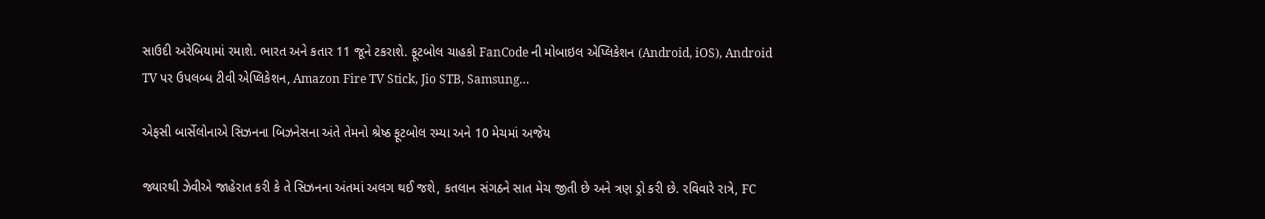સાઉદી અરેબિયામાં રમાશે. ભારત અને કતાર 11 જૂને ટકરાશે. ફૂટબોલ ચાહકો FanCode ની મોબાઇલ એપ્લિકેશન (Android, iOS), Android TV પર ઉપલબ્ધ ટીવી એપ્લિકેશન, Amazon Fire TV Stick, Jio STB, Samsung…

એફસી બાર્સેલોનાએ સિઝનના બિઝનેસના અંતે તેમનો શ્રેષ્ઠ ફૂટબોલ રમ્યા અને 10 મેચમાં અજેય

જ્યારથી ઝેવીએ જાહેરાત કરી કે તે સિઝનના અંતમાં અલગ થઈ જશે, કતલાન સંગઠને સાત મેચ જીતી છે અને ત્રણ ડ્રો કરી છે. રવિવારે રાત્રે, FC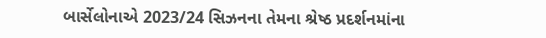બાર્સેલોનાએ 2023/24 સિઝનના તેમના શ્રેષ્ઠ પ્રદર્શનમાંના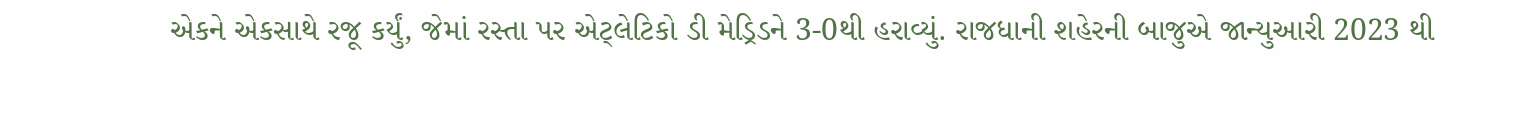એકને એકસાથે રજૂ કર્યું, જેમાં રસ્તા પર એટ્લેટિકો ડી મેડ્રિડને 3-0થી હરાવ્યું. રાજધાની શહેરની બાજુએ જાન્યુઆરી 2023 થી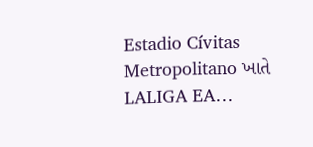Estadio Cívitas Metropolitano ખાતે LALIGA EA…